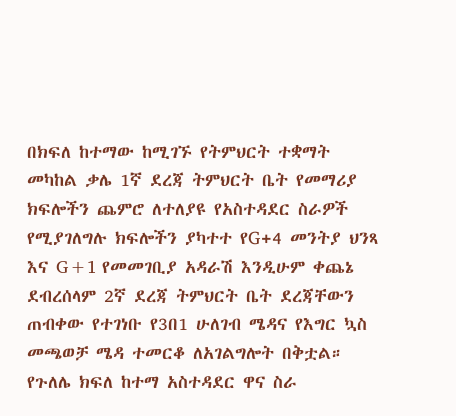በክፍለ ከተማው ከሚገኙ የትምህርት ተቋማት መካከል ቃሌ 1ኛ ደረጃ ትምህርት ቤት የመማሪያ ክፍሎችን ጨምሮ ለተለያዩ የአስተዳደር ስራዎች የሚያገለግሉ ክፍሎችን ያካተተ የG+4 መንትያ ህንጻ እና G+1 የመመገቢያ አዳራሽ እንዲሁም ቀጨኔ ደብረሰላም 2ኛ ደረጃ ትምህርት ቤት ደረጃቸውን ጠብቀው የተገነቡ የ3በ1 ሁለገብ ሜዳና የእግር ኳስ መጫወቻ ሜዳ ተመርቆ ለአገልግሎት በቅቷል።
የጉለሌ ክፍለ ከተማ አስተዳደር ዋና ስራ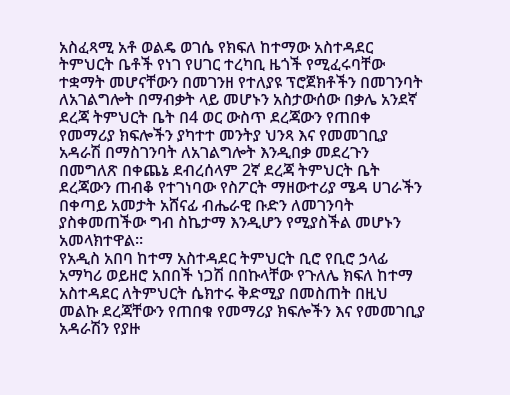አስፈጻሚ አቶ ወልዴ ወገሴ የክፍለ ከተማው አስተዳደር ትምህርት ቤቶች የነገ የሀገር ተረካቢ ዜጎች የሚፈሩባቸው ተቋማት መሆናቸውን በመገንዘ የተለያዩ ፕሮጀክቶችን በመገንባት ለአገልግሎት በማብቃት ላይ መሆኑን አስታውሰው በቃሌ አንደኛ ደረጃ ትምህርት ቤት በ4 ወር ውስጥ ደረጃውን የጠበቀ የመማሪያ ክፍሎችን ያካተተ መንትያ ህንጻ እና የመመገቢያ አዳራሽ በማስገንባት ለአገልግሎት እንዲበቃ መደረጉን በመግለጽ በቀጨኔ ደብረሰላም 2ኛ ደረጃ ትምህርት ቤት ደረጃውን ጠብቆ የተገነባው የስፖርት ማዘውተሪያ ሜዳ ሀገራችን በቀጣይ አመታት አሸናፊ ብሔራዊ ቡድን ለመገንባት ያስቀመጠችው ግብ ስኬታማ እንዲሆን የሚያስችል መሆኑን አመላክተዋል።
የአዲስ አበባ ከተማ አስተዳደር ትምህርት ቢሮ የቢሮ ኃላፊ አማካሪ ወይዘሮ አበበች ነጋሽ በበኩላቸው የጉለሌ ክፍለ ከተማ አስተዳደር ለትምህርት ሴክተሩ ቅድሚያ በመስጠት በዚህ መልኩ ደረጃቸውን የጠበቁ የመማሪያ ክፍሎችን እና የመመገቢያ አዳራሽን የያዙ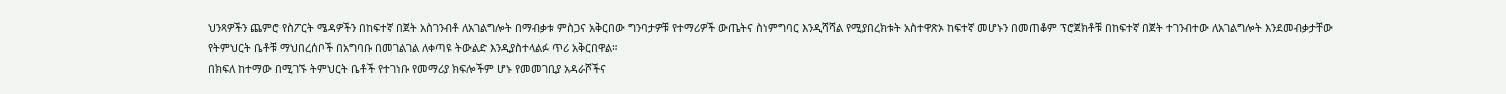ህንጻዎችን ጨምሮ የስፖርት ሜዳዎችን በከፍተኛ በጀት አስገንብቶ ለአገልግሎት በማብቃቱ ምስጋና አቅርበው ግንባታዎቹ የተማሪዎች ውጤትና ስነምግባር እንዲሻሻል የሚያበረክቱት አስተዋጽኦ ከፍተኛ መሆኑን በመጠቆም ፕሮጀክቶቹ በከፍተኛ በጀት ተገንብተው ለአገልግሎት እንደመብቃታቸው የትምህርት ቤቶቹ ማህበረሰቦች በአግባቡ በመገልገል ለቀጣዩ ትውልድ እንዲያስተላልፉ ጥሪ አቅርበዋል።
በክፍለ ከተማው በሚገኙ ትምህርት ቤቶች የተገነቡ የመማሪያ ክፍሎችም ሆኑ የመመገቢያ አዳራሾችና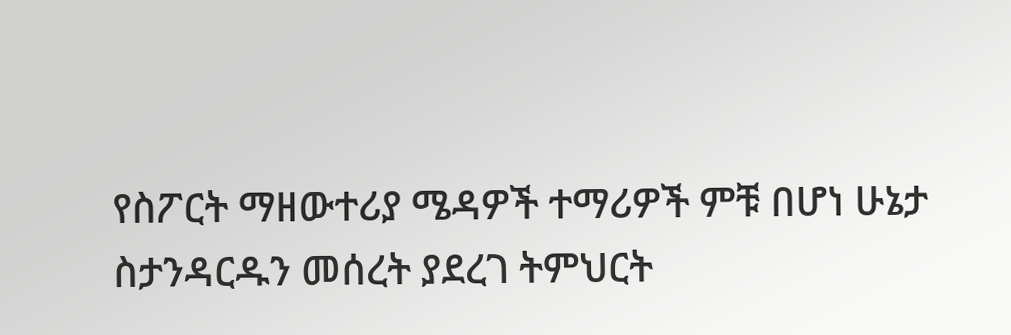የስፖርት ማዘውተሪያ ሜዳዎች ተማሪዎች ምቹ በሆነ ሁኔታ ስታንዳርዱን መሰረት ያደረገ ትምህርት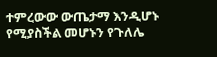ተምረውው ውጤታማ እንዲሆኑ የሚያስችል መሆኑን የጉለሌ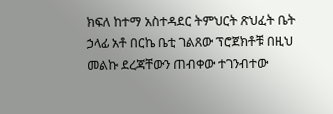ክፍለ ከተማ አስተዳደር ትምህርት ጽህፈት ቤት ኃላፊ አቶ በርኬ ቤቲ ገልጸው ፕሮጀክቶቹ በዚህ መልኩ ደረጃቸውን ጠብቀው ተገንብተው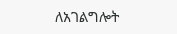ለአገልግሎት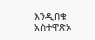እንዲበቁ አስተዋጽኦ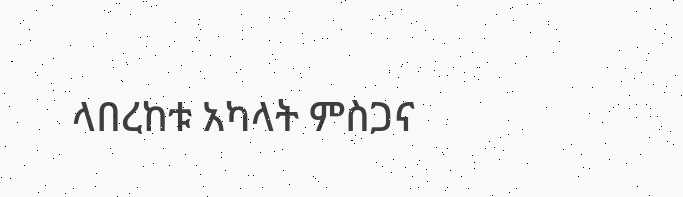ላበረከቱ አካላት ምስጋና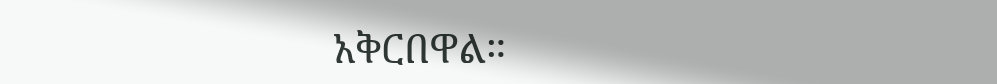አቅርበዋል።